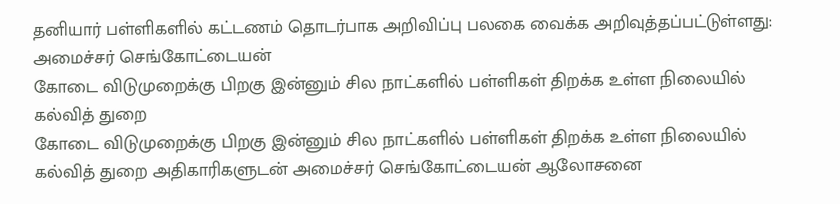தனியார் பள்ளிகளில் கட்டணம் தொடர்பாக அறிவிப்பு பலகை வைக்க அறிவுத்தப்பட்டுள்ளது: அமைச்சர் செங்கோட்டையன்
கோடை விடுமுறைக்கு பிறகு இன்னும் சில நாட்களில் பள்ளிகள் திறக்க உள்ள நிலையில் கல்வித் துறை
கோடை விடுமுறைக்கு பிறகு இன்னும் சில நாட்களில் பள்ளிகள் திறக்க உள்ள நிலையில் கல்வித் துறை அதிகாரிகளுடன் அமைச்சர் செங்கோட்டையன் ஆலோசனை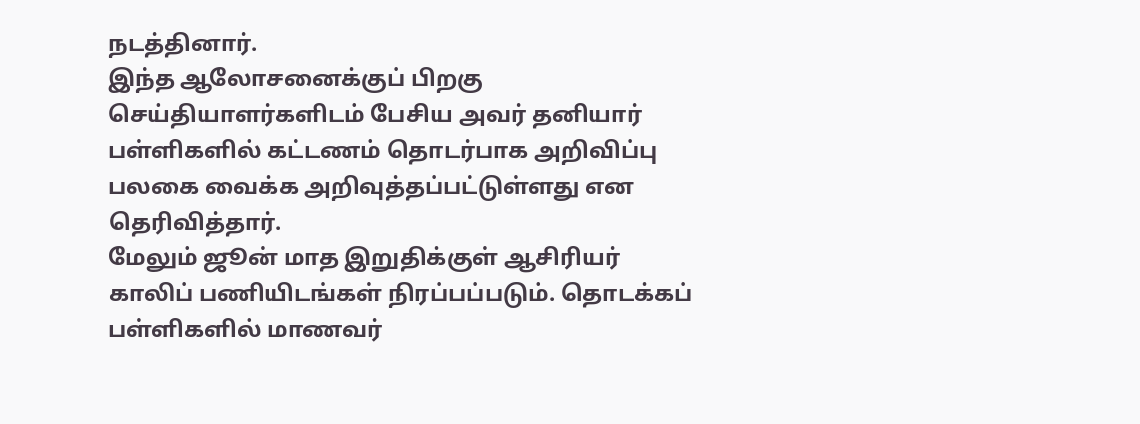நடத்தினார்.
இந்த ஆலோசனைக்குப் பிறகு செய்தியாளர்களிடம் பேசிய அவர் தனியார் பள்ளிகளில் கட்டணம் தொடர்பாக அறிவிப்பு பலகை வைக்க அறிவுத்தப்பட்டுள்ளது என தெரிவித்தார்.
மேலும் ஜூன் மாத இறுதிக்குள் ஆசிரியர் காலிப் பணியிடங்கள் நிரப்பப்படும். தொடக்கப் பள்ளிகளில் மாணவர்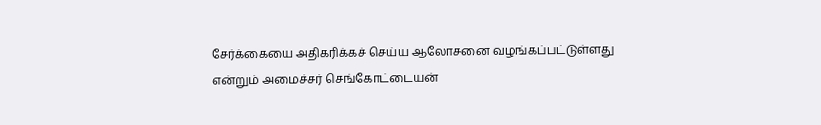சேர்க்கையை அதிகரிக்கச் செய்ய ஆலோசனை வழங்கப்பட்டுள்ளது என்றும் அமைச்சர் செங்கோட்டையன்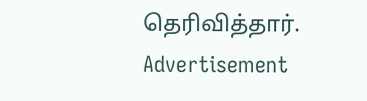தெரிவித்தார்.
Advertisement